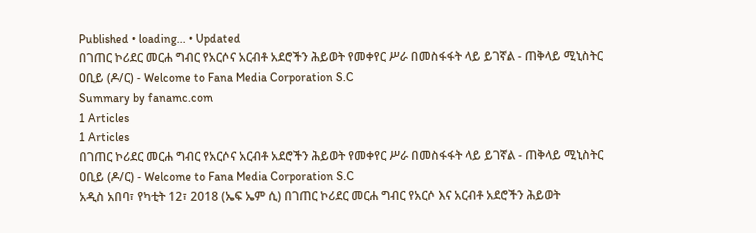Published • loading... • Updated
በገጠር ኮሪደር መርሐ ግብር የአርሶና አርብቶ አደሮችን ሕይወት የመቀየር ሥራ በመስፋፋት ላይ ይገኛል - ጠቅላይ ሚኒስትር ዐቢይ (ዶ/ር) - Welcome to Fana Media Corporation S.C
Summary by fanamc.com
1 Articles
1 Articles
በገጠር ኮሪደር መርሐ ግብር የአርሶና አርብቶ አደሮችን ሕይወት የመቀየር ሥራ በመስፋፋት ላይ ይገኛል - ጠቅላይ ሚኒስትር ዐቢይ (ዶ/ር) - Welcome to Fana Media Corporation S.C
አዲስ አበባ፣ የካቲት 12፣ 2018 (ኤፍ ኤም ሲ) በገጠር ኮሪደር መርሐ ግብር የአርሶ እና አርብቶ አደሮችን ሕይወት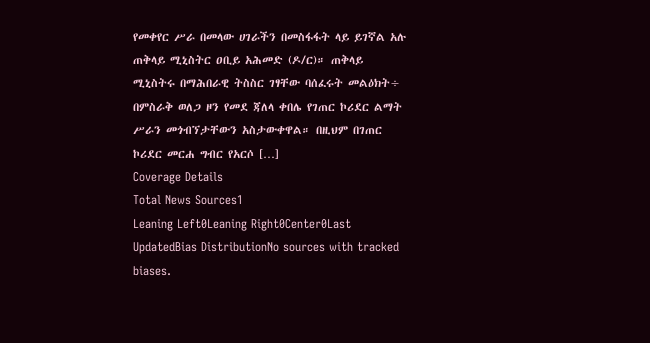የመቀየር ሥራ በመላው ሀገራችን በመስፋፋት ላይ ይገኛል አሉ ጠቅላይ ሚኒስትር ዐቢይ አሕመድ (ዶ/ር)። ጠቅላይ ሚኒስትሩ በማሕበራዊ ትስስር ገፃቸው ባሰፈሩት መልዕክት÷ በምስራቅ ወለጋ ዞን የመደ ጃለላ ቀበሌ የገጠር ኮሪደር ልማት ሥራን መጎብኘታቸውን አስታውቀዋል። በዚህም በገጠር ኮሪደር መርሐ ግብር የአርሶ […]
Coverage Details
Total News Sources1
Leaning Left0Leaning Right0Center0Last UpdatedBias DistributionNo sources with tracked biases.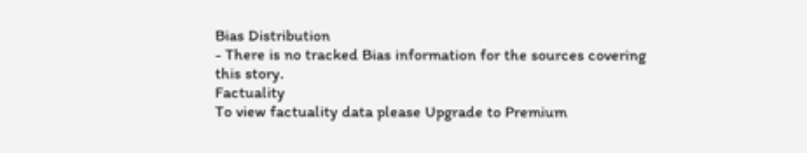Bias Distribution
- There is no tracked Bias information for the sources covering this story.
Factuality
To view factuality data please Upgrade to Premium